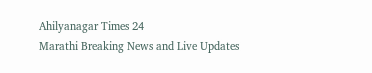Ahilyanagar Times 24
Marathi Breaking News and Live Updates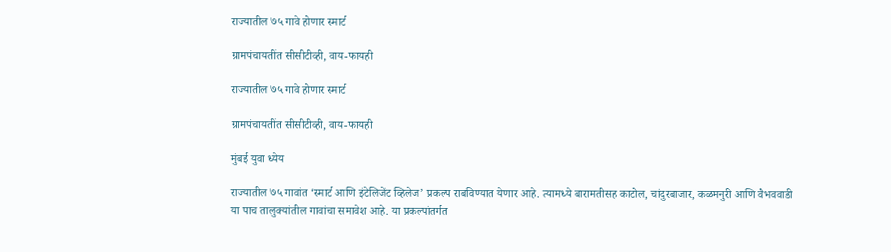राज्यातील ७५ गावे होणार स्मार्ट

ग्रामपंचायतींत सीसीटीव्ही, वाय-फायही

राज्यातील ७५ गावे होणार स्मार्ट

ग्रामपंचायतींत सीसीटीव्ही, वाय-फायही

मुंबई युवा ध्येय

राज्यातील ७५ गावांत ‘स्मार्ट आणि इंटेलिजेंट व्हिलेज’ प्रकल्प राबविण्यात येणार आहे. त्यामध्ये बारामतीसह काटोल, चांदुरबाजार, कळमनुरी आणि वैभववाडी या पाच तालुक्यांतील गावांचा समावेश आहे. या प्रकल्पांतर्गत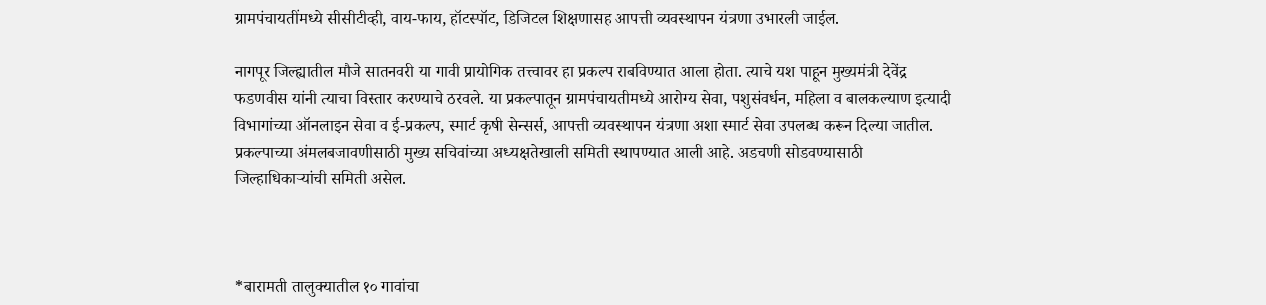ग्रामपंचायतींमध्ये सीसीटीव्ही, वाय-फाय, हॉटस्पॉट, डिजिटल शिक्षणासह आपत्ती व्यवस्थापन यंत्रणा उभारली जाईल.

नागपूर जिल्ह्यातील मौजे सातनवरी या गावी प्रायोगिक तत्त्वावर हा प्रकल्प राबविण्यात आला होता. त्याचे यश पाहून मुख्यमंत्री देवेंद्र फडणवीस यांनी त्याचा विस्तार करण्याचे ठरवले. या प्रकल्पातून ग्रामपंचायतीमध्ये आरोग्य सेवा, पशुसंवर्धन, महिला व बालकल्याण इत्यादी विभागांच्या ऑनलाइन सेवा व ई-प्रकल्प, स्मार्ट कृषी सेन्सर्स, आपत्ती व्यवस्थापन यंत्रणा अशा स्मार्ट सेवा उपलब्ध करून दिल्या जातील. प्रकल्पाच्या अंमलबजावणीसाठी मुख्य सचिवांच्या अध्यक्षतेखाली समिती स्थापण्यात आली आहे. अडचणी सोडवण्यासाठी जिल्हाधिकाऱ्यांची समिती असेल.



*बारामती तालुक्यातील १० गावांचा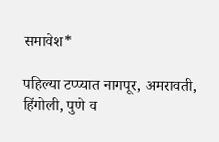समावेश*

पहिल्या टप्प्यात नागपूर, अमरावती, हिंगोली, पुणे व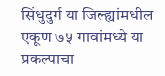सिंधुदुर्ग या जिल्ह्यांमधील एकूण ७५ गावांमध्ये या प्रकल्पाचा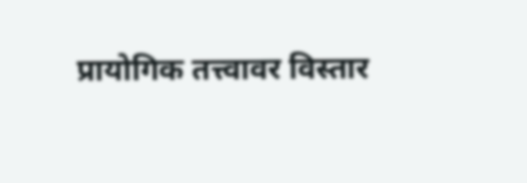प्रायोगिक तत्त्वावर विस्तार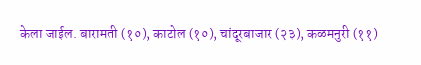केला जाईल. बारामती (१०), काटोल (१०), चांदूरबाजार (२३), कळमनुरी (११)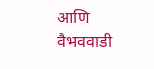आणि वैभववाडी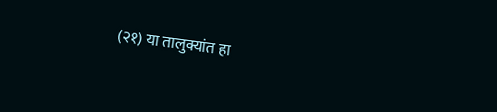(२१) या तालुक्यांत हा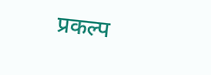प्रकल्प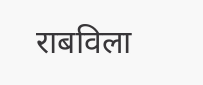राबविला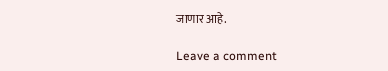जाणार आहे.

Leave a comment